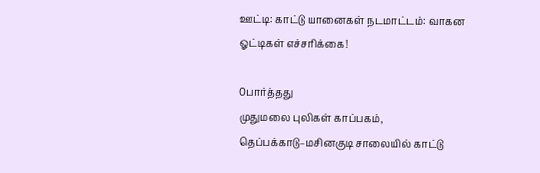ஊட்டி: காட்டு யானைகள் நடமாட்டம்: வாகன ஓட்டிகள் எச்சரிக்கை!

0பார்த்தது
முதுமலை புலிகள் காப்பகம், தெப்பக்காடு–மசினகுடி சாலையில் காட்டு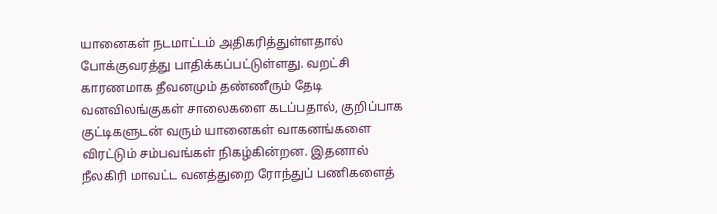யானைகள் நடமாட்டம் அதிகரித்துள்ளதால் போக்குவரத்து பாதிக்கப்பட்டுள்ளது. வறட்சி காரணமாக தீவனமும் தண்ணீரும் தேடி வனவிலங்குகள் சாலைகளை கடப்பதால், குறிப்பாக குட்டிகளுடன் வரும் யானைகள் வாகனங்களை விரட்டும் சம்பவங்கள் நிகழ்கின்றன. இதனால் நீலகிரி மாவட்ட வனத்துறை ரோந்துப் பணிகளைத்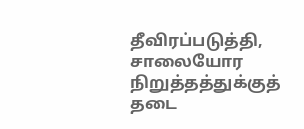தீவிரப்படுத்தி, சாலையோர நிறுத்தத்துக்குத் தடை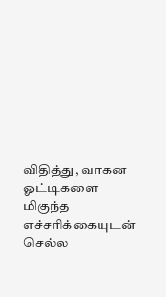விதித்து, வாகன ஓட்டிகளை மிகுந்த எச்சரிக்கையுடன் செல்ல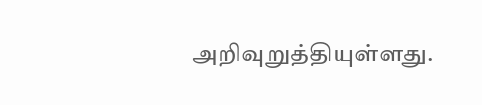அறிவுறுத்தியுள்ளது.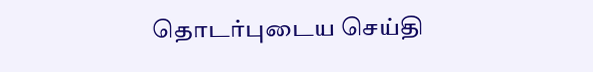தொடர்புடைய செய்தி